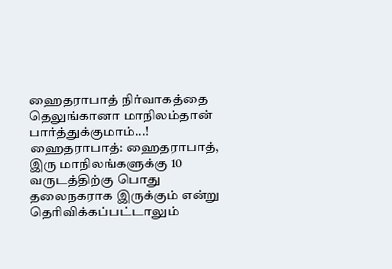ஹைதராபாத் நிர்வாகத்தை தெலுங்கானா மாநிலம்தான் பார்த்துக்குமாம்...!
ஹைதராபாத்: ஹைதராபாத், இரு மாநிலங்களுக்கு 10 வருடத்திற்கு பொது தலைநகராக இருக்கும் என்று தெரிவிக்கப்பட்டாலும்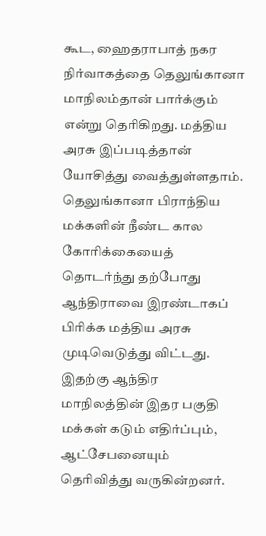கூட, ஹைதராபாத் நகர நிர்வாகத்தை தெலுங்கானா மாநிலம்தான் பார்க்கும் என்று தெரிகிறது. மத்திய அரசு இப்படித்தான் யோசித்து வைத்துள்ளதாம்.
தெலுங்கானா பிராந்திய மக்களின் நீண்ட கால கோரிக்கையைத் தொடர்ந்து தற்போது ஆந்திராவை இரண்டாகப் பிரிக்க மத்திய அரசு முடிவெடுத்து விட்டது.
இதற்கு ஆந்திர மாநிலத்தின் இதர பகுதி மக்கள் கடும் எதிர்ப்பும், ஆட்சேபனையும் தெரிவித்து வருகின்றனர்.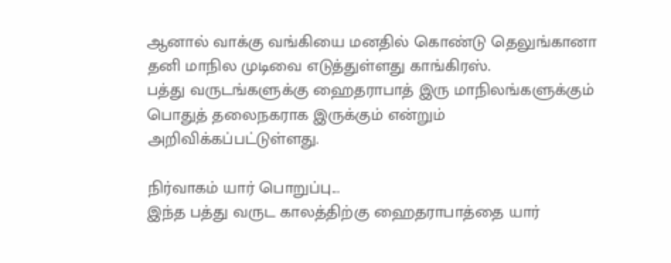ஆனால் வாக்கு வங்கியை மனதில் கொண்டு தெலுங்கானா தனி மாநில முடிவை எடுத்துள்ளது காங்கிரஸ்.
பத்து வருடங்களுக்கு ஹைதராபாத் இரு மாநிலங்களுக்கும் பொதுத் தலைநகராக இருக்கும் என்றும் அறிவிக்கப்பட்டுள்ளது.

நிர்வாகம் யார் பொறுப்பு...
இந்த பத்து வருட காலத்திற்கு ஹைதராபாத்தை யார்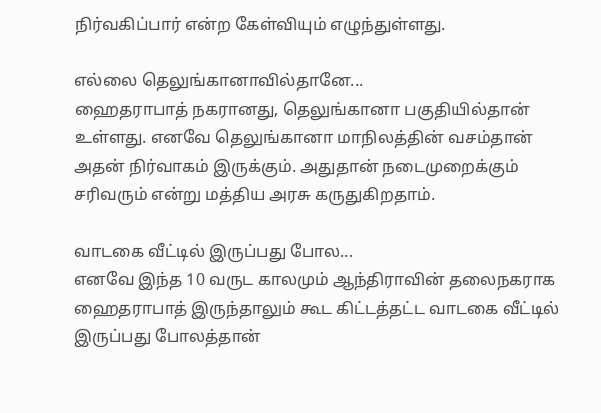நிர்வகிப்பார் என்ற கேள்வியும் எழுந்துள்ளது.

எல்லை தெலுங்கானாவில்தானே...
ஹைதராபாத் நகரானது, தெலுங்கானா பகுதியில்தான் உள்ளது. எனவே தெலுங்கானா மாநிலத்தின் வசம்தான் அதன் நிர்வாகம் இருக்கும். அதுதான் நடைமுறைக்கும் சரிவரும் என்று மத்திய அரசு கருதுகிறதாம்.

வாடகை வீட்டில் இருப்பது போல...
எனவே இந்த 10 வருட காலமும் ஆந்திராவின் தலைநகராக ஹைதராபாத் இருந்தாலும் கூட கிட்டத்தட்ட வாடகை வீட்டில் இருப்பது போலத்தான்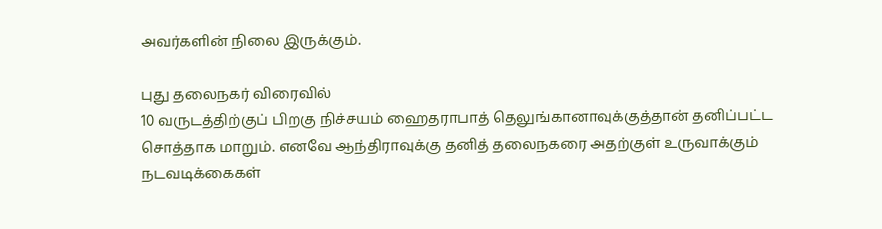அவர்களின் நிலை இருக்கும்.

புது தலைநகர் விரைவில்
10 வருடத்திற்குப் பிறகு நிச்சயம் ஹைதராபாத் தெலுங்கானாவுக்குத்தான் தனிப்பட்ட சொத்தாக மாறும். எனவே ஆந்திராவுக்கு தனித் தலைநகரை அதற்குள் உருவாக்கும் நடவடிக்கைகள்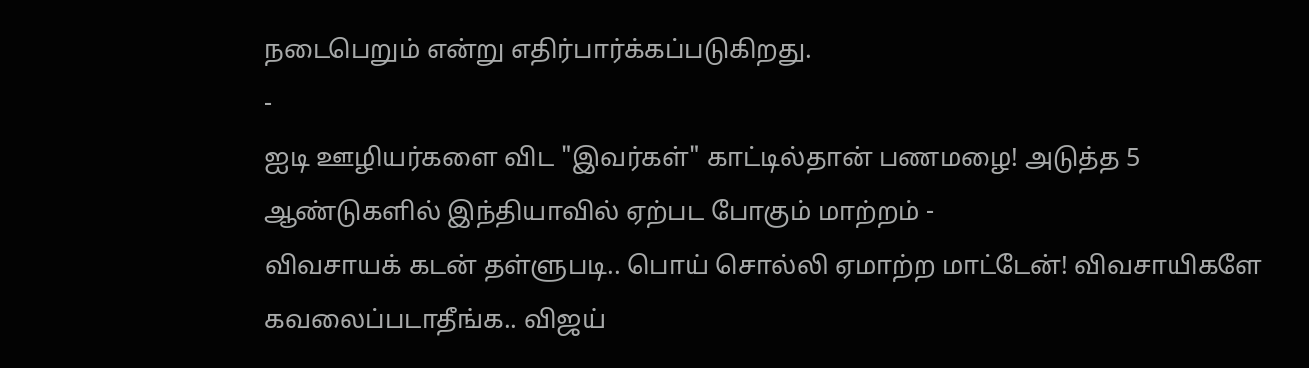நடைபெறும் என்று எதிர்பார்க்கப்படுகிறது.
-
ஐடி ஊழியர்களை விட "இவர்கள்" காட்டில்தான் பணமழை! அடுத்த 5 ஆண்டுகளில் இந்தியாவில் ஏற்பட போகும் மாற்றம் -
விவசாயக் கடன் தள்ளுபடி.. பொய் சொல்லி ஏமாற்ற மாட்டேன்! விவசாயிகளே கவலைப்படாதீங்க.. விஜய்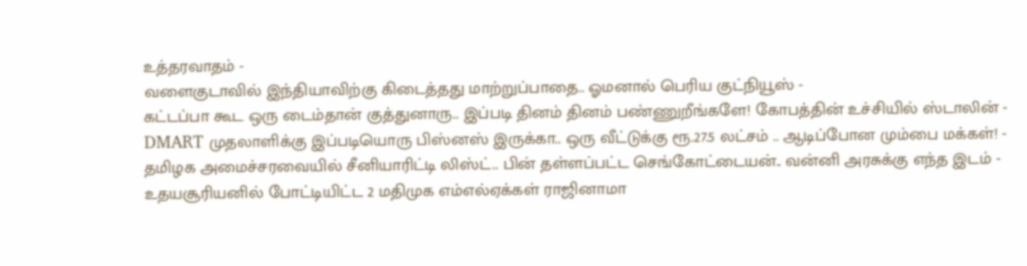உத்தரவாதம் -
வளைகுடாவில் இந்தியாவிற்கு கிடைத்தது மாற்றுப்பாதை.. ஓமனால் பெரிய குட்நியூஸ் -
கட்டப்பா கூட ஒரு டைம்தான் குத்துனாரு.. இப்படி தினம் தினம் பண்ணுறீங்களே! கோபத்தின் உச்சியில் ஸ்டாலின் -
DMART முதலாளிக்கு இப்படியொரு பிஸ்னஸ் இருக்கா.. ஒரு வீட்டுக்கு ரூ.27.5 லட்சம் .. ஆடிப்போன மும்பை மக்கள்! -
தமிழக அமைச்சரவையில் சீனியாரிட்டி லிஸ்ட்.. பின் தள்ளப்பட்ட செங்கோட்டையன்.. வன்னி அரசுக்கு எந்த இடம் -
உதயசூரியனில் போட்டியிட்ட 2 மதிமுக எம்எல்ஏக்கள் ராஜினாமா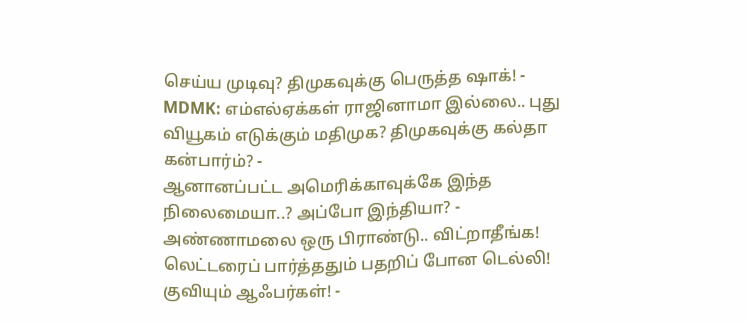செய்ய முடிவு? திமுகவுக்கு பெருத்த ஷாக்! -
MDMK: எம்எல்ஏக்கள் ராஜினாமா இல்லை.. புது வியூகம் எடுக்கும் மதிமுக? திமுகவுக்கு கல்தா கன்பார்ம்? -
ஆனானப்பட்ட அமெரிக்காவுக்கே இந்த நிலைமையா..? அப்போ இந்தியா? -
அண்ணாமலை ஒரு பிராண்டு.. விட்றாதீங்க! லெட்டரைப் பார்த்ததும் பதறிப் போன டெல்லி! குவியும் ஆஃபர்கள்! -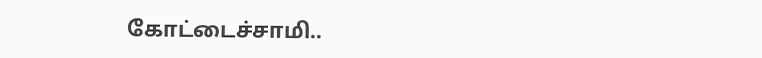கோட்டைச்சாமி..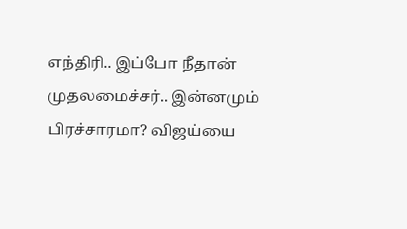எந்திரி.. இப்போ நீதான் முதலமைச்சர்.. இன்னமும் பிரச்சாரமா? விஜய்யை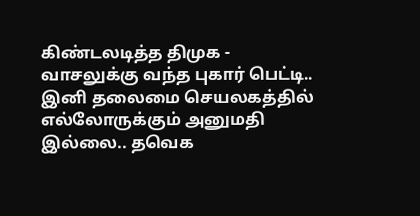கிண்டலடித்த திமுக -
வாசலுக்கு வந்த புகார் பெட்டி.. இனி தலைமை செயலகத்தில் எல்லோருக்கும் அனுமதி இல்லை.. தவெக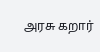அரசு கறார்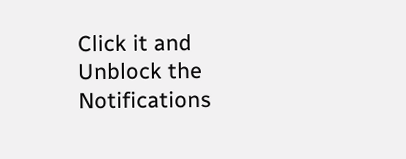Click it and Unblock the Notifications